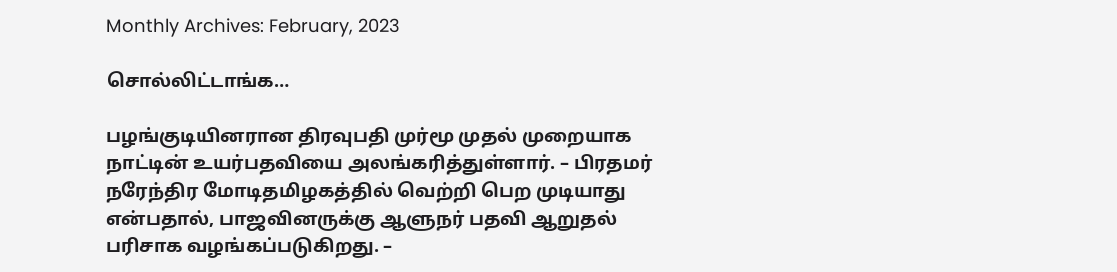Monthly Archives: February, 2023

சொல்லிட்டாங்க…

பழங்குடியினரான திரவுபதி முர்மூ முதல் முறையாக நாட்டின் உயர்பதவியை அலங்கரித்துள்ளார். – பிரதமர் நரேந்திர மோடிதமிழகத்தில் வெற்றி பெற முடியாது என்பதால், பாஜவினருக்கு ஆளுநர் பதவி ஆறுதல் பரிசாக வழங்கப்படுகிறது. –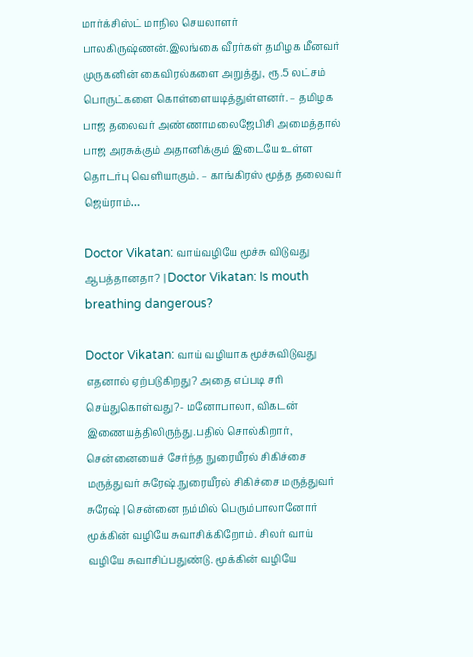மார்க்சிஸ்ட் மாநில செயலாளர் பாலகிருஷ்ணன்.இலங்கை வீரர்கள் தமிழக மீனவர் முருகனின் கைவிரல்களை அறுத்து, ரூ.5 லட்சம் பொருட்களை கொள்ளையடித்துள்ளனர். – தமிழக பாஜ தலைவர் அண்ணாமலைஜேபிசி அமைத்தால் பாஜ அரசுக்கும் அதானிக்கும் இடையே உள்ள தொடர்பு வெளியாகும். – காங்கிரஸ் மூத்த தலைவர் ஜெய்ராம்…

Doctor Vikatan: வாய்வழியே மூச்சு விடுவது ஆபத்தானதா? | Doctor Vikatan: Is mouth breathing dangerous?

Doctor Vikatan: வாய் வழியாக மூச்சுவிடுவது எதனால் ஏற்படுகிறது? அதை எப்படி சரி செய்துகொள்வது?- மனோபாலா, விகடன் இணையத்திலிருந்து.பதில் சொல்கிறார், சென்னையைச் சேர்ந்த நுரையீரல் சிகிச்சை மருத்துவர் சுரேஷ்.நுரையீரல் சிகிச்சை மருத்துவர் சுரேஷ் | சென்னை நம்மில் பெரும்பாலானோர் மூக்கின் வழியே சுவாசிக்கிறோம். சிலர் வாய் வழியே சுவாசிப்பதுண்டு. மூக்கின் வழியே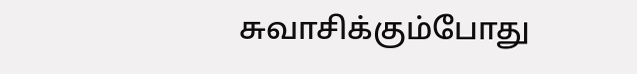சுவாசிக்கும்போது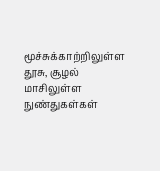மூச்சுக்காற்றிலுள்ள தூசு, சூழல் மாசிலுள்ள நுண்துகள்கள்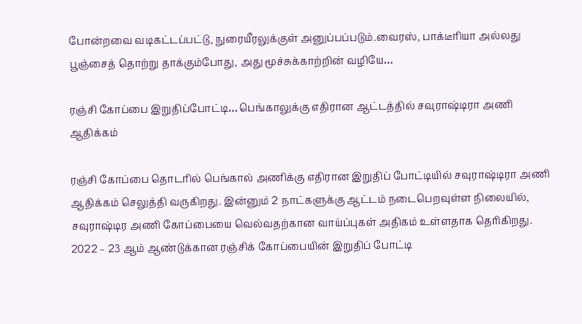போன்றவை வடிகட்டப்பட்டு, நுரையீரலுக்குள் அனுப்பப்படும்.வைரஸ், பாக்டீரியா அல்லது பூஞ்சைத் தொற்று தாக்கும்போது, அது மூச்சுக்காற்றின் வழியே…

ரஞ்சி கோப்பை இறுதிப்போட்டி… பெங்காலுக்கு எதிரான ஆட்டத்தில் சவுராஷ்டிரா அணி ஆதிக்கம்

ரஞ்சி கோப்பை தொடரில் பெங்கால் அணிக்கு எதிரான இறுதிப் போட்டியில் சவுராஷ்டிரா அணி ஆதிக்கம் செலுத்தி வருகிறது. இன்னும் 2 நாட்களுக்கு ஆட்டம் நடைபெறவுள்ள நிலையில், சவுராஷ்டிர அணி கோப்பையை வெல்வதற்கான வாய்ப்புகள் அதிகம் உள்ளதாக தெரிகிறது. 2022 – 23 ஆம் ஆண்டுக்கான ரஞ்சிக் கோப்பையின் இறுதிப் போட்டி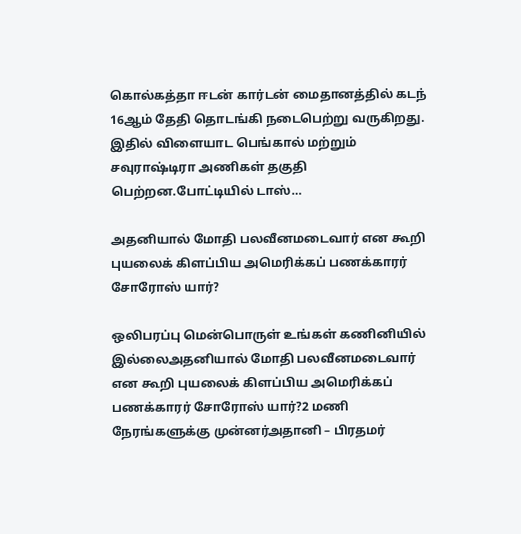கொல்கத்தா ஈடன் கார்டன் மைதானத்தில் கடந் 16ஆம் தேதி தொடங்கி நடைபெற்று வருகிறது. இதில் விளையாட பெங்கால் மற்றும் சவுராஷ்டிரா அணிகள் தகுதி பெற்றன.போட்டியில் டாஸ்…

அதனியால் மோதி பலவீனமடைவார் என கூறி புயலைக் கிளப்பிய அமெரிக்கப் பணக்காரர் சோரோஸ் யார்?

ஒலிபரப்பு மென்பொருள் உங்கள் கணினியில் இல்லைஅதனியால் மோதி பலவீனமடைவார் என கூறி புயலைக் கிளப்பிய அமெரிக்கப் பணக்காரர் சோரோஸ் யார்?2 மணி நேரங்களுக்கு முன்னர்அதானி – பிரதமர்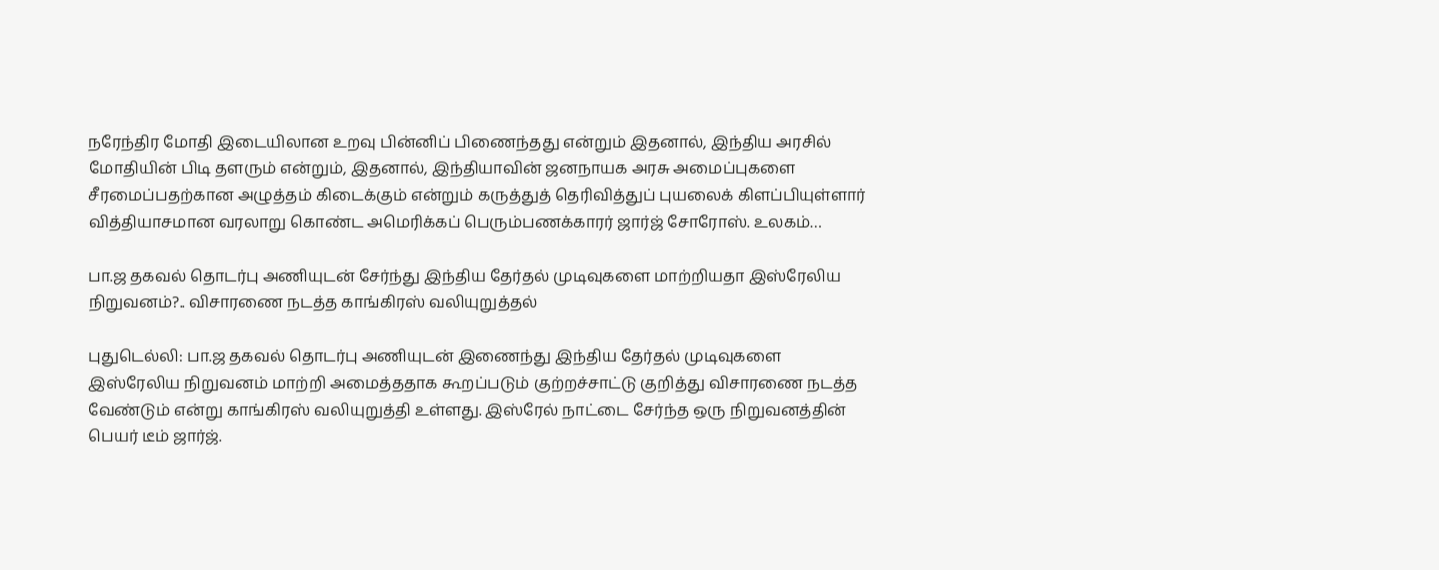நரேந்திர மோதி இடையிலான உறவு பின்னிப் பிணைந்தது என்றும் இதனால், இந்திய அரசில் மோதியின் பிடி தளரும் என்றும், இதனால், இந்தியாவின் ஜனநாயக அரசு அமைப்புகளை சீரமைப்பதற்கான அழுத்தம் கிடைக்கும் என்றும் கருத்துத் தெரிவித்துப் புயலைக் கிளப்பியுள்ளார் வித்தியாசமான வரலாறு கொண்ட அமெரிக்கப் பெரும்பணக்காரர் ஜார்ஜ் சோரோஸ். உலகம்…

பா.ஜ தகவல் தொடர்பு அணியுடன் சேர்ந்து இந்திய தேர்தல் முடிவுகளை மாற்றியதா இஸ்ரேலிய நிறுவனம்?.. விசாரணை நடத்த காங்கிரஸ் வலியுறுத்தல்

புதுடெல்லி: பா.ஜ தகவல் தொடர்பு அணியுடன் இணைந்து இந்திய தேர்தல் முடிவுகளை இஸ்ரேலிய நிறுவனம் மாற்றி அமைத்ததாக கூறப்படும் குற்றச்சாட்டு குறித்து விசாரணை நடத்த வேண்டும் என்று காங்கிரஸ் வலியுறுத்தி உள்ளது. இஸ்ரேல் நாட்டை சேர்ந்த ஒரு நிறுவனத்தின் பெயர் டீம் ஜார்ஜ்.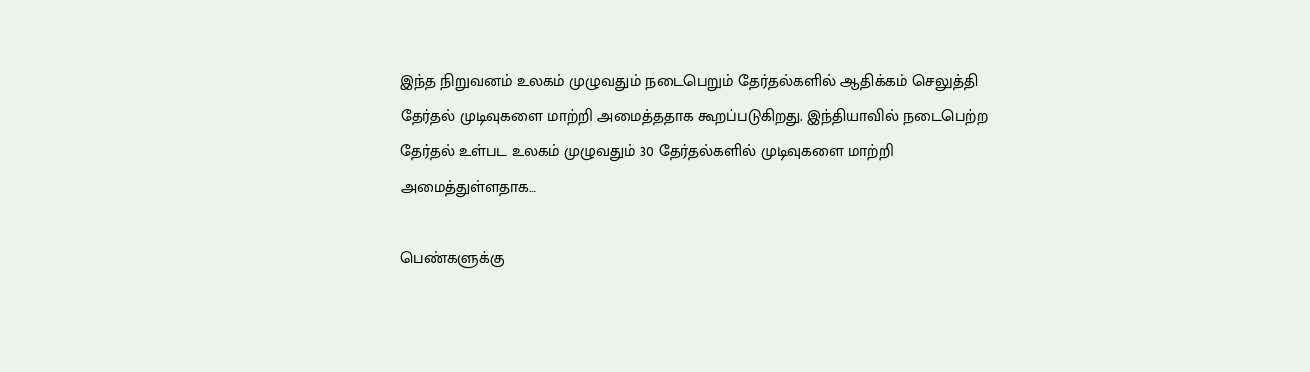இந்த நிறுவனம் உலகம் முழுவதும் நடைபெறும் தேர்தல்களில் ஆதிக்கம் செலுத்தி தேர்தல் முடிவுகளை மாற்றி அமைத்ததாக கூறப்படுகிறது. இந்தியாவில் நடைபெற்ற தேர்தல் உள்பட உலகம் முழுவதும் 30 தேர்தல்களில் முடிவுகளை மாற்றி அமைத்துள்ளதாக…

பெண்களுக்கு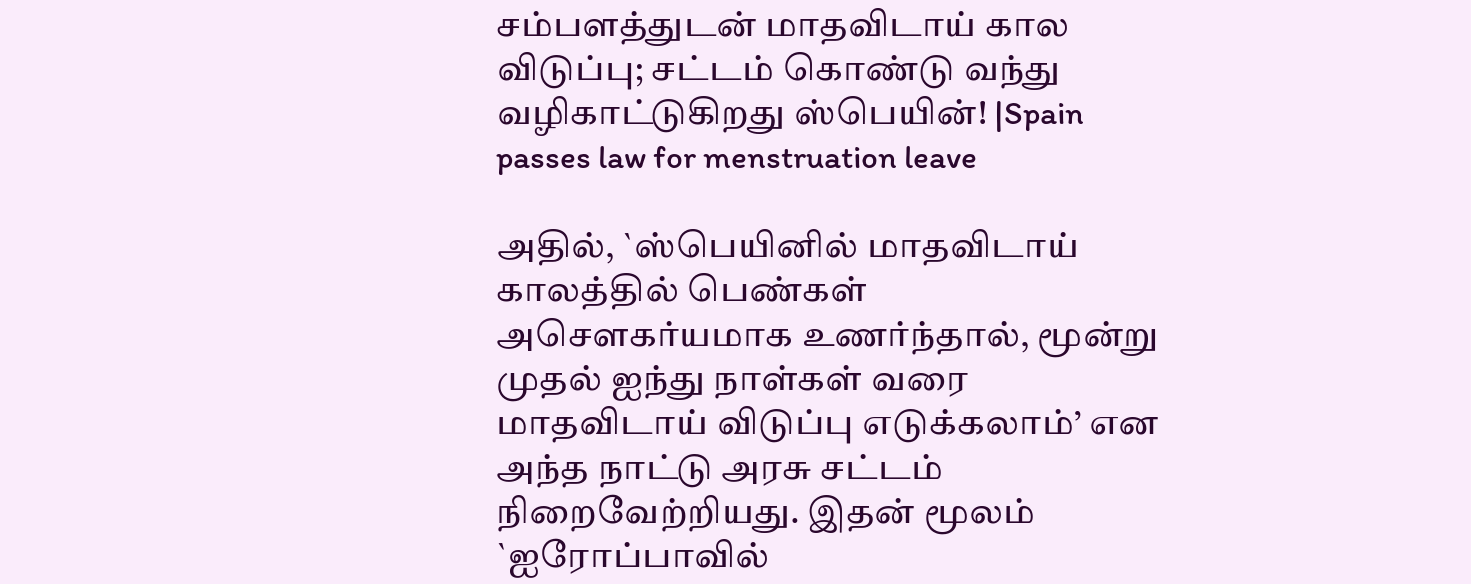சம்பளத்துடன் மாதவிடாய் கால விடுப்பு; சட்டம் கொண்டு வந்து வழிகாட்டுகிறது ஸ்பெயின்! |Spain passes law for menstruation leave

அதில், `ஸ்பெயினில் மாதவிடாய் காலத்தில் பெண்கள் அசௌகர்யமாக உணர்ந்தால், மூன்று முதல் ஐந்து நாள்கள் வரை மாதவிடாய் விடுப்பு எடுக்கலாம்’ என அந்த நாட்டு அரசு சட்டம் நிறைவேற்றியது. இதன் மூலம் `ஐரோப்பாவில்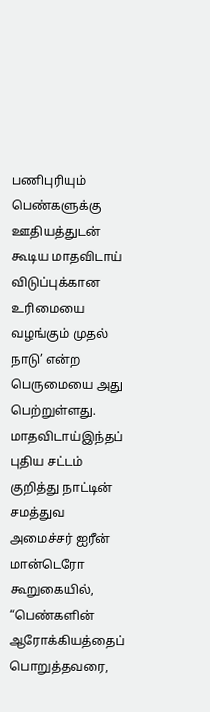பணிபுரியும் பெண்களுக்கு ஊதியத்துடன் கூடிய மாதவிடாய் விடுப்புக்கான உரிமையை வழங்கும் முதல் நாடு’ என்ற பெருமையை அது பெற்றுள்ளது. மாதவிடாய்இந்தப் புதிய சட்டம் குறித்து நாட்டின் சமத்துவ அமைச்சர் ஐரீன் மான்டெரோ கூறுகையில், “பெண்களின் ஆரோக்கியத்தைப் பொறுத்தவரை,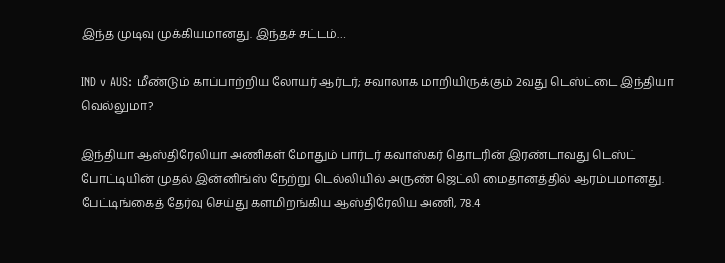இந்த முடிவு முக்கியமானது. இந்தச் சட்டம்…

IND v AUS: மீண்டும் காப்பாற்றிய லோயர் ஆர்டர்; சவாலாக மாறியிருக்கும் 2வது டெஸ்ட்டை இந்தியா வெல்லுமா?

இந்தியா ஆஸ்திரேலியா அணிகள் மோதும் பார்டர் கவாஸ்கர் தொடரின் இரண்டாவது டெஸ்ட் போட்டியின் முதல் இன்னிங்ஸ் நேற்று டெல்லியில் அருண் ஜெட்லி மைதானத்தில் ஆரம்பமானது. பேட்டிங்கைத் தேர்வு செய்து களமிறங்கிய ஆஸ்திரேலிய அணி, 78.4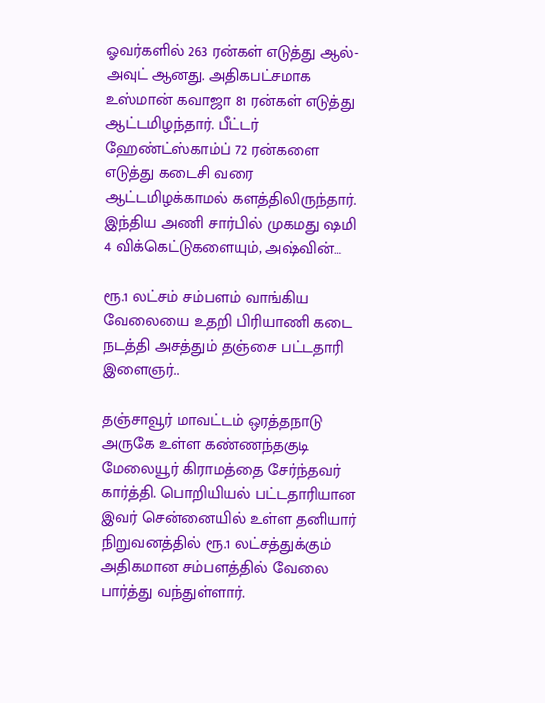ஓவர்களில் 263 ரன்கள் எடுத்து ஆல்-அவுட் ஆனது. அதிகபட்சமாக உஸ்மான் கவாஜா 81 ரன்கள் எடுத்து ஆட்டமிழந்தார். பீட்டர் ஹேண்ட்ஸ்காம்ப் 72 ரன்களை எடுத்து கடைசி வரை ஆட்டமிழக்காமல் களத்திலிருந்தார். இந்திய அணி சார்பில் முகமது ஷமி 4 விக்கெட்டுகளையும், அஷ்வின்…

ரூ.1 லட்சம் சம்பளம் வாங்கிய வேலையை உதறி பிரியாணி கடை நடத்தி அசத்தும் தஞ்சை பட்டதாரி இளைஞர்..

தஞ்சாவூர் மாவட்டம் ஒரத்தநாடு அருகே உள்ள கண்ணந்தகுடி மேலையூர் கிராமத்தை சேர்ந்தவர் கார்த்தி. பொறியியல் பட்டதாரியான இவர் சென்னையில் உள்ள தனியார் நிறுவனத்தில் ரூ.1 லட்சத்துக்கும் அதிகமான சம்பளத்தில் வேலை பார்த்து வந்துள்ளார்.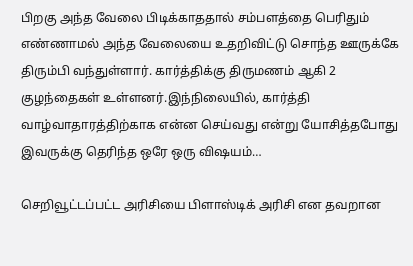பிறகு அந்த வேலை பிடிக்காததால் சம்பளத்தை பெரிதும் எண்ணாமல் அந்த வேலையை உதறிவிட்டு சொந்த ஊருக்கே திரும்பி வந்துள்ளார். கார்த்திக்கு திருமணம் ஆகி 2 குழந்தைகள் உள்ளனர்.இந்நிலையில், கார்த்தி வாழ்வாதாரத்திற்காக என்ன செய்வது என்று யோசித்தபோது இவருக்கு தெரிந்த ஒரே ஒரு விஷயம்…

செறிவூட்டப்பட்ட அரிசியை பிளாஸ்டிக் அரிசி என தவறான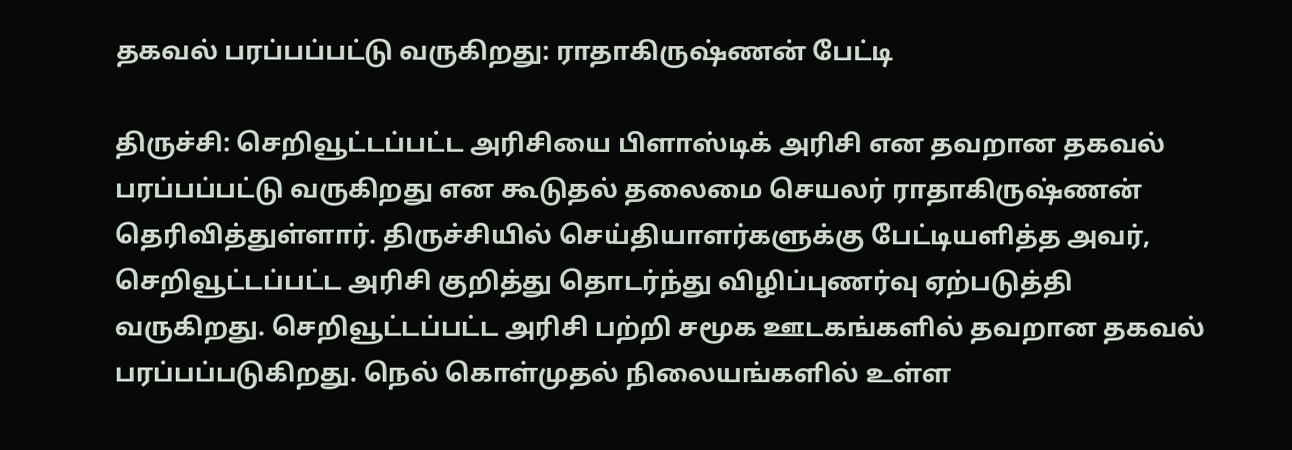தகவல் பரப்பப்பட்டு வருகிறது: ராதாகிருஷ்ணன் பேட்டி

திருச்சி: செறிவூட்டப்பட்ட அரிசியை பிளாஸ்டிக் அரிசி என தவறான தகவல் பரப்பப்பட்டு வருகிறது என கூடுதல் தலைமை செயலர் ராதாகிருஷ்ணன் தெரிவித்துள்ளார். திருச்சியில் செய்தியாளர்களுக்கு பேட்டியளித்த அவர், செறிவூட்டப்பட்ட அரிசி குறித்து தொடர்ந்து விழிப்புணர்வு ஏற்படுத்தி வருகிறது. செறிவூட்டப்பட்ட அரிசி பற்றி சமூக ஊடகங்களில் தவறான தகவல் பரப்பப்படுகிறது. நெல் கொள்முதல் நிலையங்களில் உள்ள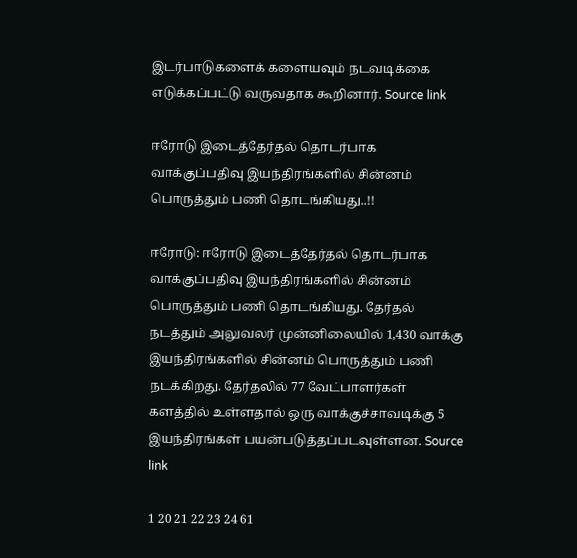இடர்பாடுகளைக் களையவும் நடவடிக்கை எடுக்கப்பட்டு வருவதாக கூறினார். Source link

ஈரோடு இடைத்தேர்தல் தொடர்பாக வாக்குப்பதிவு இயந்திரங்களில் சின்னம் பொருத்தும் பணி தொடங்கியது..!!

ஈரோடு: ஈரோடு இடைத்தேர்தல் தொடர்பாக வாக்குப்பதிவு இயந்திரங்களில் சின்னம் பொருத்தும் பணி தொடங்கியது. தேர்தல் நடத்தும் அலுவலர் முன்னிலையில் 1,430 வாக்கு இயந்திரங்களில் சின்னம் பொருத்தும் பணி நடக்கிறது. தேர்தலில் 77 வேட்பாளர்கள் களத்தில் உள்ளதால் ஒரு வாக்குச்சாவடிக்கு 5 இயந்திரங்கள் பயன்படுத்தப்படவுள்ளன. Source link

1 20 21 22 23 24 61